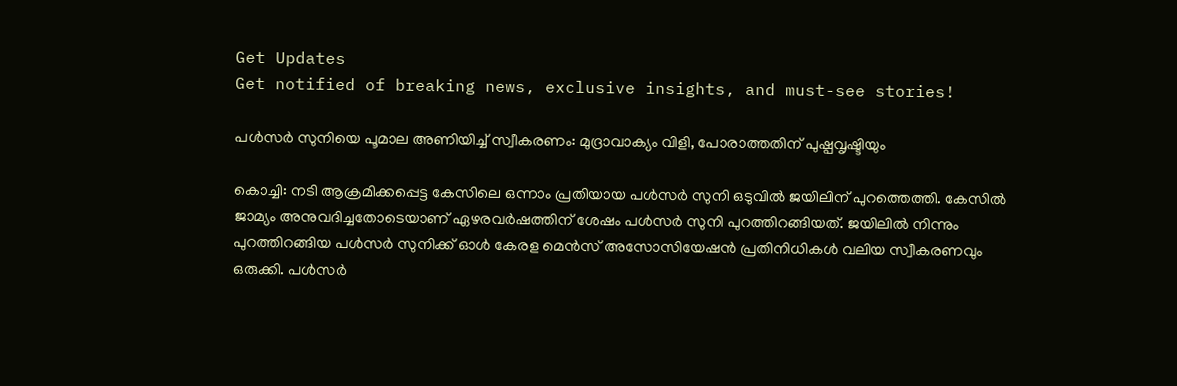Get Updates
Get notified of breaking news, exclusive insights, and must-see stories!

പള്‍സർ സുനിയെ പൂമാല അണിയിച്ച് സ്വീകരണം: മുദ്രാവാക്യം വിളി, പോരാത്തതിന് പുഷ്പവൃഷ്ടിയും

കൊച്ചി: നടി ആക്രമിക്കപ്പെട്ട കേസിലെ ഒന്നാം പ്രതിയായ പള്‍സർ സുനി ഒടുവില്‍ ജയിലിന് പുറത്തെത്തി. കേസിൽ ജാമ്യം അനുവദിച്ചതോടെയാണ് ഏഴരവർഷത്തിന് ശേഷം പള്‍സർ സുനി പുറത്തിറങ്ങിയത്. ജയിലില്‍ നിന്നും പുറത്തിറങ്ങിയ പള്‍സർ സുനിക്ക് ഓള്‍ കേരള മെന്‍സ് അസോസിയേഷൻ പ്രതിനിധികള്‍ വലിയ സ്വീകരണവും ഒരുക്കി. പള്‍സര്‍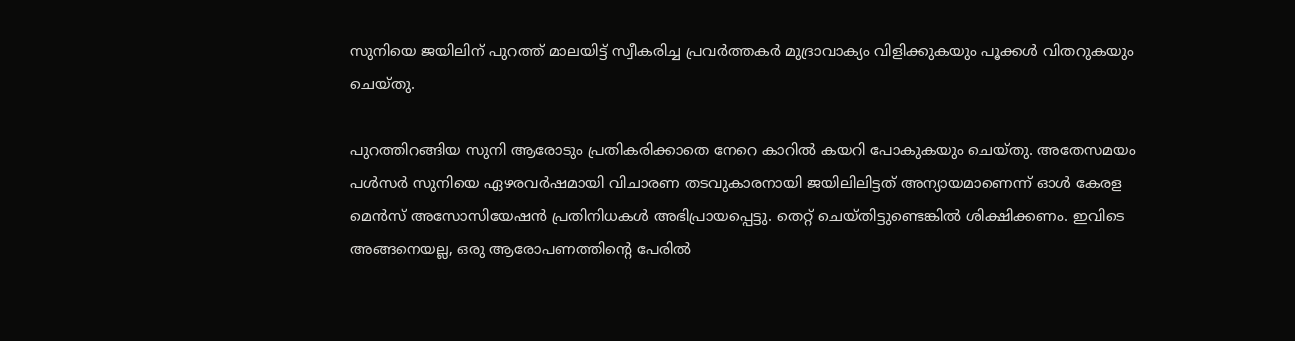സുനിയെ ജയിലിന് പുറത്ത് മാലയിട്ട് സ്വീകരിച്ച പ്രവർത്തകർ മുദ്രാവാക്യം വിളിക്കുകയും പൂക്കള്‍ വിതറുകയും ചെയ്തു.

പുറത്തിറങ്ങിയ സുനി ആരോടും പ്രതികരിക്കാതെ നേറെ കാറില്‍ കയറി പോകുകയും ചെയ്തു. അതേസമയം പള്‍സർ സുനിയെ ഏഴരവർഷമായി വിചാരണ തടവുകാരനായി ജയിലിലിട്ടത് അന്യായമാണെന്ന് ഓള്‍ കേരള മെന്‍സ് അസോസിയേഷൻ പ്രതിനിധകള്‍ അഭിപ്രായപ്പെട്ടു. തെറ്റ് ചെയ്തിട്ടുണ്ടെങ്കില്‍ ശിക്ഷിക്കണം. ഇവിടെ അങ്ങനെയല്ല, ഒരു ആരോപണത്തിന്റെ പേരില്‍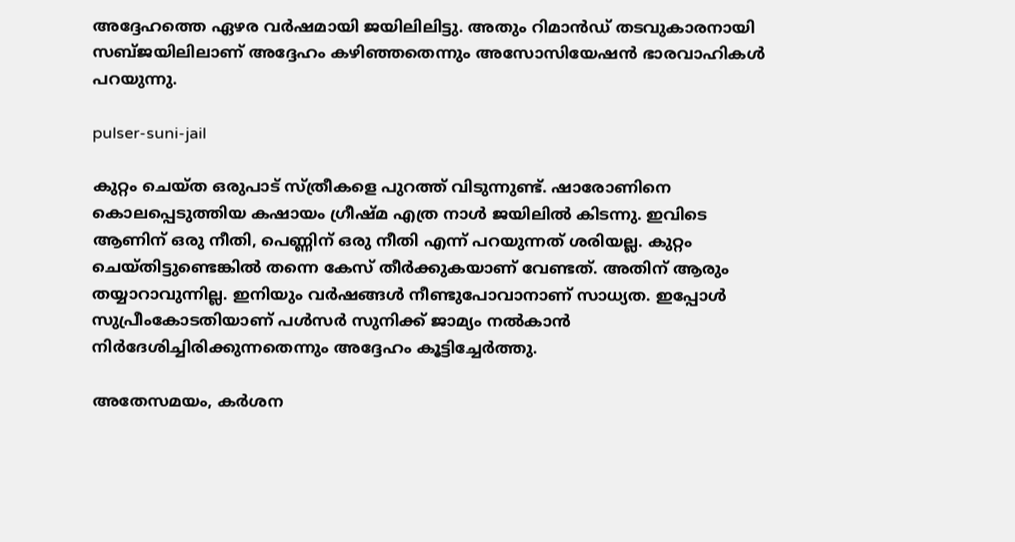അദ്ദേഹത്തെ ഏഴര വർഷമായി ജയിലിലിട്ടു. അതും റിമാന്‍ഡ് തടവുകാരനായി സബ്ജയിലിലാണ് അദ്ദേഹം കഴിഞ്ഞതെന്നും അസോസിയേഷന്‍ ഭാരവാഹികള്‍ പറയുന്നു.

pulser-suni-jail

കുറ്റം ചെയ്ത ഒരുപാട് സ്ത്രീകളെ പുറത്ത് വിടുന്നുണ്ട്. ഷാരോണിനെ കൊലപ്പെടുത്തിയ കഷായം ഗ്രീഷ്മ എത്ര നാള്‍ ജയിലില്‍ കിടന്നു. ഇവിടെ ആണിന് ഒരു നീതി, പെണ്ണിന് ഒരു നീതി എന്ന് പറയുന്നത് ശരിയല്ല. കുറ്റം ചെയ്തിട്ടുണ്ടെങ്കില്‍ തന്നെ കേസ് തീർക്കുകയാണ് വേണ്ടത്. അതിന് ആരും തയ്യാറാവുന്നില്ല. ഇനിയും വർഷങ്ങള്‍ നീണ്ടുപോവാനാണ് സാധ്യത. ഇപ്പോള്‍ സുപ്രീംകോടതിയാണ് പള്‍സർ സുനിക്ക് ജാമ്യം നല്‍കാന്‍ നിർദേശിച്ചിരിക്കുന്നതെന്നും അദ്ദേഹം കൂട്ടിച്ചേർത്തു.

അതേസമയം, കർശന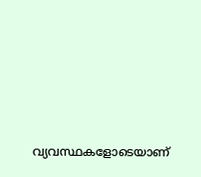വ്യവസ്ഥകളോടെയാണ്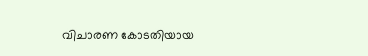വിചാരണ കോടതിയായ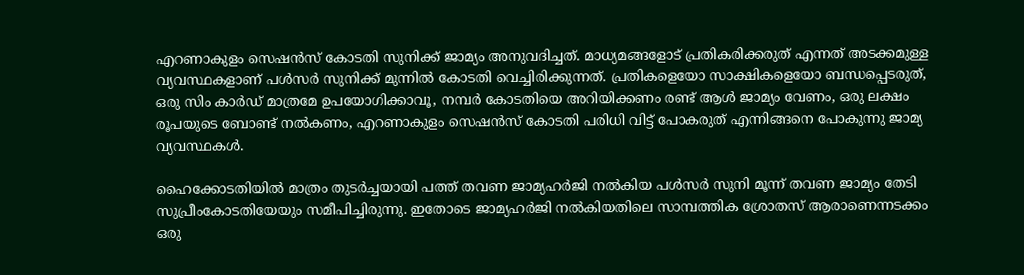എറണാകുളം സെഷൻസ് കോടതി സുനിക്ക് ജാമ്യം അനുവദിച്ചത്. മാധ്യമങ്ങളോട് പ്രതികരിക്കരുത് എന്നത് അടക്കമുള്ള വ്യവസ്ഥകളാണ് പള്‍സർ സുനിക്ക് മുന്നില്‍ കോടതി വെച്ചിരിക്കുന്നത്. പ്രതികളെയോ സാക്ഷികളെയോ ബന്ധപ്പെടരുത്, ഒരു സിം കാർഡ് മാത്രമേ ഉപയോഗിക്കാവൂ, നമ്പർ കോടതിയെ അറിയിക്കണം രണ്ട് ആൾ ജാമ്യം വേണം, ഒരു ലക്ഷം രൂപയുടെ ബോണ്ട് നൽകണം, എറണാകുളം സെഷൻസ് കോടതി പരിധി വിട്ട് പോകരുത് എന്നിങ്ങനെ പോകുന്നു ജാമ്യ വ്യവസ്ഥകള്‍.

ഹൈക്കോടതിയിൽ മാത്രം തുടർച്ചയായി പത്ത് തവണ ജാമ്യഹർജി നൽകിയ പള്‍സർ സുനി മൂന്ന് തവണ ജാമ്യം തേടി സുപ്രീംകോടതിയേയും സമീപിച്ചിരുന്നു. ഇതോടെ ജാമ്യഹർജി നൽകിയതിലെ സാമ്പത്തിക ശ്രോതസ് ആരാണെന്നടക്കം ഒരു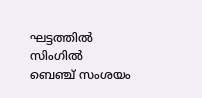ഘട്ടത്തിൽ സിംഗിൽ ബെഞ്ച് സംശയം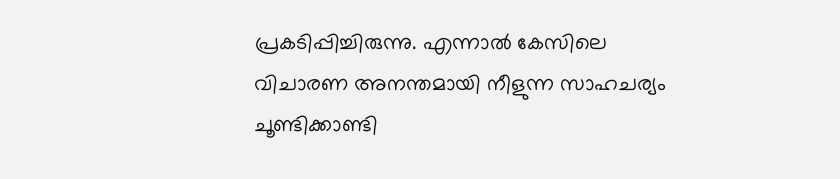പ്രകടിപ്പിച്ചിരുന്നു. എന്നാൽ കേസിലെ വിചാരണ അനന്തമായി നീളുന്ന സാഹചര്യം ചൂണ്ടിക്കാണ്ടി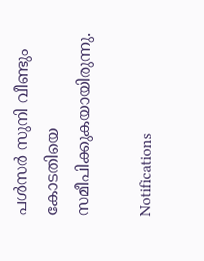പള്‍സർ സുനി വീണ്ടും കോടതിയെ സമീപിക്കുകയായിരുന്നു.

Notifications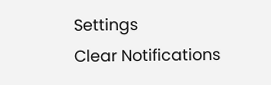Settings
Clear Notifications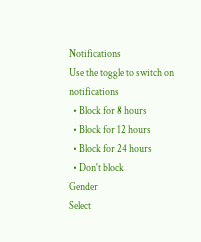Notifications
Use the toggle to switch on notifications
  • Block for 8 hours
  • Block for 12 hours
  • Block for 24 hours
  • Don't block
Gender
Select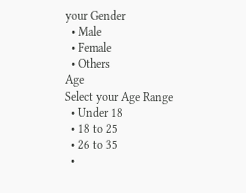your Gender
  • Male
  • Female
  • Others
Age
Select your Age Range
  • Under 18
  • 18 to 25
  • 26 to 35
  •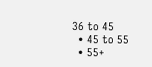36 to 45
  • 45 to 55
  • 55+